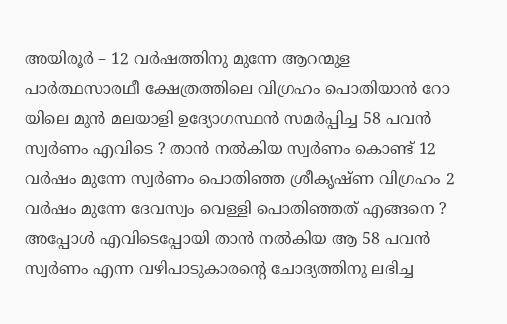അയിരൂർ – 12 വർഷത്തിനു മുന്നേ ആറന്മുള പാർത്ഥസാരഥീ ക്ഷേത്രത്തിലെ വിഗ്രഹം പൊതിയാൻ റോ യിലെ മുൻ മലയാളി ഉദ്യോഗസ്ഥൻ സമർപ്പിച്ച 58 പവൻ സ്വർണം എവിടെ ? താൻ നൽകിയ സ്വർണം കൊണ്ട് 12 വർഷം മുന്നേ സ്വർണം പൊതിഞ്ഞ ശ്രീകൃഷ്ണ വിഗ്രഹം 2 വർഷം മുന്നേ ദേവസ്വം വെള്ളി പൊതിഞ്ഞത് എങ്ങനെ ? അപ്പോൾ എവിടെപ്പോയി താൻ നൽകിയ ആ 58 പവൻ സ്വർണം എന്ന വഴിപാടുകാരൻ്റെ ചോദ്യത്തിനു ലഭിച്ച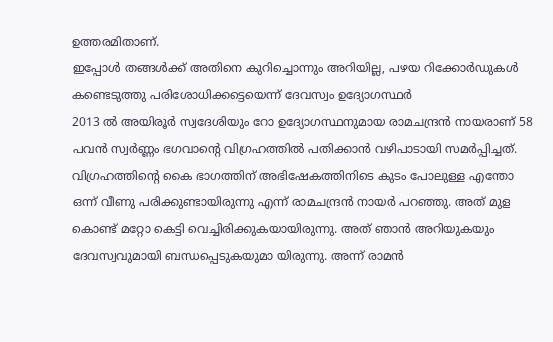ഉത്തരമിതാണ്.
ഇപ്പോൾ തങ്ങൾക്ക് അതിനെ കുറിച്ചൊന്നും അറിയില്ല, പഴയ റിക്കോർഡുകൾ കണ്ടെടുത്തു പരിശോധിക്കട്ടെയെന്ന് ദേവസ്വം ഉദ്യോഗസ്ഥർ
2013 ൽ അയിരൂർ സ്വദേശിയും റോ ഉദ്യോഗസ്ഥനുമായ രാമചന്ദ്രൻ നായരാണ് 58 പവൻ സ്വർണ്ണം ഭഗവാൻ്റെ വിഗ്രഹത്തിൽ പതിക്കാൻ വഴിപാടായി സമർപ്പിച്ചത്.
വിഗ്രഹത്തിന്റെ കൈ ഭാഗത്തിന് അഭിഷേകത്തിനിടെ കുടം പോലുള്ള എന്തോ ഒന്ന് വീണു പരിക്കുണ്ടായിരുന്നു എന്ന് രാമചന്ദ്രൻ നായർ പറഞ്ഞു. അത് മുള കൊണ്ട് മറ്റോ കെട്ടി വെച്ചിരിക്കുകയായിരുന്നു. അത് ഞാൻ അറിയുകയും ദേവസ്വവുമായി ബന്ധപ്പെടുകയുമാ യിരുന്നു. അന്ന് രാമൻ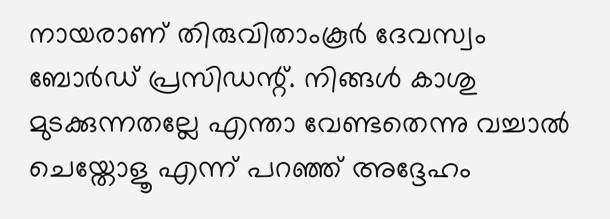നായരാണ് തിരുവിതാംകൂർ ദേവസ്വം ബോർഡ് പ്രസിഡന്റ്. നിങ്ങൾ കാശു മുടക്കുന്നതല്ലേ എന്താ വേണ്ടതെന്നു വച്ചാൽ ചെയ്തോളൂ എന്ന് പറഞ്ഞ് അദ്ദേഹം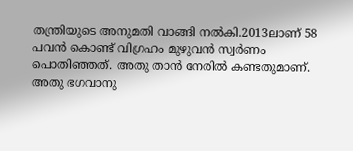തന്ത്രിയുടെ അനുമതി വാങ്ങി നൽകി.2013ലാണ് 58 പവൻ കൊണ്ട് വിഗ്രഹം മുഴുവൻ സ്വർണം പൊതിഞ്ഞത്. അതു താൻ നേരിൽ കണ്ടതുമാണ്. അതു ഭഗവാനു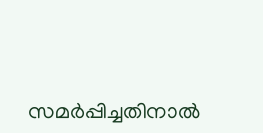സമർപ്പിച്ചതിനാൽ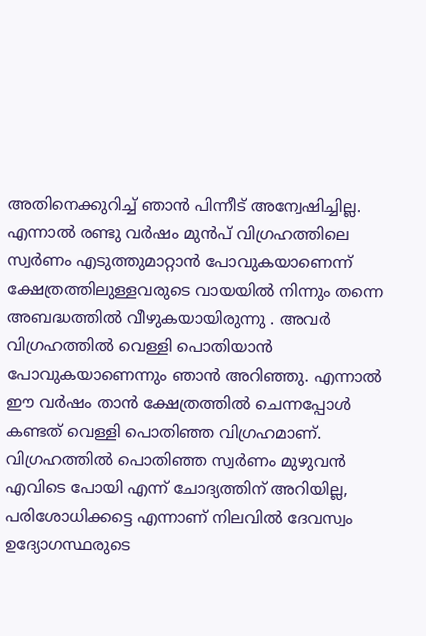അതിനെക്കുറിച്ച് ഞാൻ പിന്നീട് അന്വേഷിച്ചില്ല. എന്നാൽ രണ്ടു വർഷം മുൻപ് വിഗ്രഹത്തിലെ സ്വർണം എടുത്തുമാറ്റാൻ പോവുകയാണെന്ന് ക്ഷേത്രത്തിലുള്ളവരുടെ വായയിൽ നിന്നും തന്നെ അബദ്ധത്തിൽ വീഴുകയായിരുന്നു . അവർ വിഗ്രഹത്തിൽ വെള്ളി പൊതിയാൻ പോവുകയാണെന്നും ഞാൻ അറിഞ്ഞു. എന്നാൽ ഈ വർഷം താൻ ക്ഷേത്രത്തിൽ ചെന്നപ്പോൾ കണ്ടത് വെള്ളി പൊതിഞ്ഞ വിഗ്രഹമാണ്. വിഗ്രഹത്തിൽ പൊതിഞ്ഞ സ്വർണം മുഴുവൻ എവിടെ പോയി എന്ന് ചോദ്യത്തിന് അറിയില്ല, പരിശോധിക്കട്ടെ എന്നാണ് നിലവിൽ ദേവസ്വം ഉദ്യോഗസ്ഥരുടെ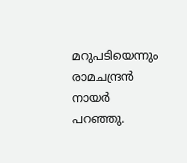മറുപടിയെന്നും രാമചന്ദ്രൻ നായർ പറഞ്ഞു.